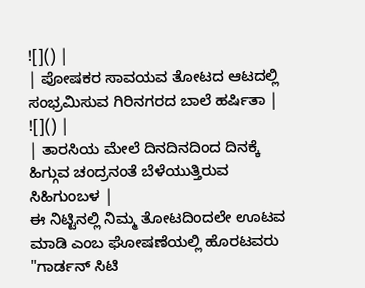![]() |
| ಪೋಷಕರ ಸಾವಯವ ತೋಟದ ಆಟದಲ್ಲಿ ಸಂಭ್ರಮಿಸುವ ಗಿರಿನಗರದ ಬಾಲೆ ಹರ್ಷಿತಾ |
![]() |
| ತಾರಸಿಯ ಮೇಲೆ ದಿನದಿನದಿಂದ ದಿನಕ್ಕೆ ಹಿಗ್ಗುವ ಚಂದ್ರನಂತೆ ಬೆಳೆಯುತ್ತಿರುವ ಸಿಹಿಗುಂಬಳ |
ಈ ನಿಟ್ಟಿನಲ್ಲಿ ನಿಮ್ಮ ತೋಟದಿಂದಲೇ ಊಟವ ಮಾಡಿ ಎಂಬ ಘೋಷಣೆಯಲ್ಲಿ ಹೊರಟವರು "ಗಾರ್ಡನ್ ಸಿಟಿ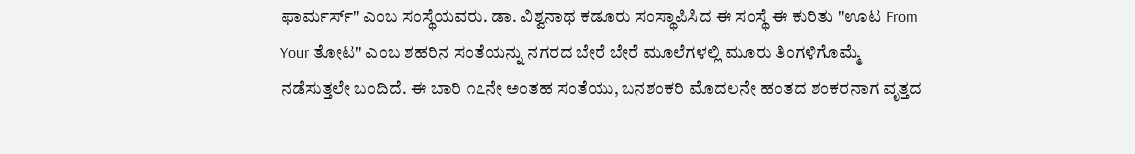ಫಾರ್ಮರ್ಸ್" ಎಂಬ ಸಂಸ್ಥೆಯವರು. ಡಾ. ವಿಶ್ವನಾಥ ಕಡೂರು ಸಂಸ್ಥಾಪಿಸಿದ ಈ ಸಂಸ್ಥೆ ಈ ಕುರಿತು "ಊಟ From Your ತೋಟ" ಎಂಬ ಶಹರಿನ ಸಂತೆಯನ್ನು ನಗರದ ಬೇರೆ ಬೇರೆ ಮೂಲೆಗಳಲ್ಲಿ ಮೂರು ತಿಂಗಳಿಗೊಮ್ಮೆ ನಡೆಸುತ್ತಲೇ ಬಂದಿದೆ. ಈ ಬಾರಿ ೧೭ನೇ ಅಂತಹ ಸಂತೆಯು, ಬನಶಂಕರಿ ಮೊದಲನೇ ಹಂತದ ಶಂಕರನಾಗ ವೃತ್ತದ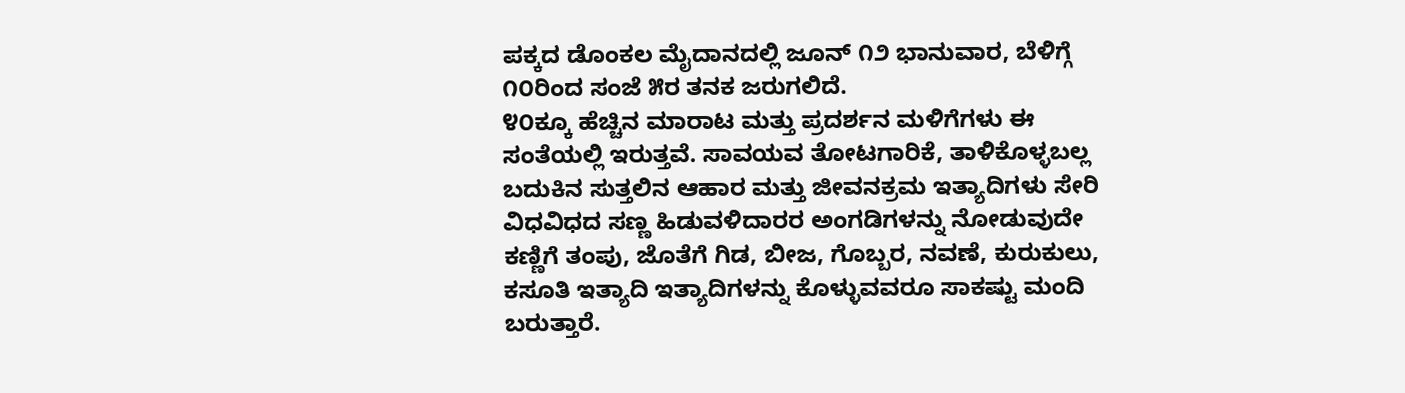ಪಕ್ಕದ ಡೊಂಕಲ ಮೈದಾನದಲ್ಲಿ ಜೂನ್ ೧೨ ಭಾನುವಾರ, ಬೆಳಿಗ್ಗೆ ೧೦ರಿಂದ ಸಂಜೆ ೫ರ ತನಕ ಜರುಗಲಿದೆ.
೪೦ಕ್ಕೂ ಹೆಚ್ಚಿನ ಮಾರಾಟ ಮತ್ತು ಪ್ರದರ್ಶನ ಮಳಿಗೆಗಳು ಈ ಸಂತೆಯಲ್ಲಿ ಇರುತ್ತವೆ. ಸಾವಯವ ತೋಟಗಾರಿಕೆ, ತಾಳಿಕೊಳ್ಳಬಲ್ಲ ಬದುಕಿನ ಸುತ್ತಲಿನ ಆಹಾರ ಮತ್ತು ಜೀವನಕ್ರಮ ಇತ್ಯಾದಿಗಳು ಸೇರಿ ವಿಧವಿಧದ ಸಣ್ಣ ಹಿಡುವಳಿದಾರರ ಅಂಗಡಿಗಳನ್ನು ನೋಡುವುದೇ ಕಣ್ಣಿಗೆ ತಂಪು, ಜೊತೆಗೆ ಗಿಡ, ಬೀಜ, ಗೊಬ್ಬರ, ನವಣೆ, ಕುರುಕುಲು, ಕಸೂತಿ ಇತ್ಯಾದಿ ಇತ್ಯಾದಿಗಳನ್ನು ಕೊಳ್ಳುವವರೂ ಸಾಕಷ್ಟು ಮಂದಿ ಬರುತ್ತಾರೆ.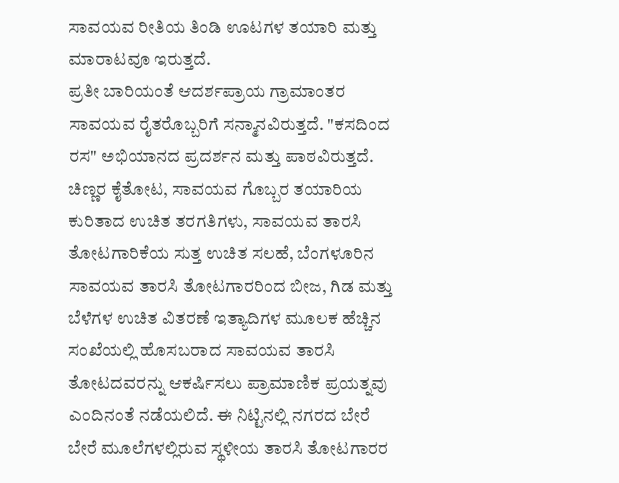ಸಾವಯವ ರೀತಿಯ ತಿಂಡಿ ಊಟಗಳ ತಯಾರಿ ಮತ್ತು ಮಾರಾಟವೂ ಇರುತ್ತದೆ.
ಪ್ರತೀ ಬಾರಿಯಂತೆ ಆದರ್ಶಪ್ರಾಯ ಗ್ರಾಮಾಂತರ ಸಾವಯವ ರೈತರೊಬ್ಬರಿಗೆ ಸನ್ಮಾನವಿರುತ್ತದೆ. "ಕಸದಿಂದ ರಸ" ಅಭಿಯಾನದ ಪ್ರದರ್ಶನ ಮತ್ತು ಪಾಠವಿರುತ್ತದೆ. ಚಿಣ್ಣರ ಕೈತೋಟ, ಸಾವಯವ ಗೊಬ್ಬರ ತಯಾರಿಯ ಕುರಿತಾದ ಉಚಿತ ತರಗತಿಗಳು, ಸಾವಯವ ತಾರಸಿ ತೋಟಗಾರಿಕೆಯ ಸುತ್ತ ಉಚಿತ ಸಲಹೆ, ಬೆಂಗಳೂರಿನ ಸಾವಯವ ತಾರಸಿ ತೋಟಗಾರರಿಂದ ಬೀಜ, ಗಿಡ ಮತ್ತು ಬೆಳೆಗಳ ಉಚಿತ ವಿತರಣೆ ಇತ್ಯಾದಿಗಳ ಮೂಲಕ ಹೆಚ್ಚಿನ ಸಂಖೆಯಲ್ಲಿ ಹೊಸಬರಾದ ಸಾವಯವ ತಾರಸಿ ತೋಟದವರನ್ನು ಆಕರ್ಷಿಸಲು ಪ್ರಾಮಾಣಿಕ ಪ್ರಯತ್ನವು ಎಂದಿನಂತೆ ನಡೆಯಲಿದೆ. ಈ ನಿಟ್ಟಿನಲ್ಲಿ ನಗರದ ಬೇರೆ ಬೇರೆ ಮೂಲೆಗಳಲ್ಲಿರುವ ಸ್ಥಳೀಯ ತಾರಸಿ ತೋಟಗಾರರ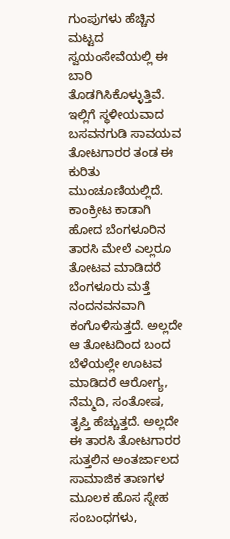ಗುಂಪುಗಳು ಹೆಚ್ಚಿನ ಮಟ್ಟದ ಸ್ವಯಂಸೇವೆಯಲ್ಲಿ ಈ ಬಾರಿ ತೊಡಗಿಸಿಕೊಳ್ಳುತ್ತಿವೆ. ಇಲ್ಲಿಗೆ ಸ್ಥಳೀಯವಾದ ಬಸವನಗುಡಿ ಸಾವಯವ ತೋಟಗಾರರ ತಂಡ ಈ ಕುರಿತು ಮುಂಚೂಣಿಯಲ್ಲಿದೆ.
ಕಾಂಕ್ರೀಟ ಕಾಡಾಗಿ ಹೋದ ಬೆಂಗಳೂರಿನ ತಾರಸಿ ಮೇಲೆ ಎಲ್ಲರೂ ತೋಟವ ಮಾಡಿದರೆ ಬೆಂಗಳೂರು ಮತ್ತೆ ನಂದನವನವಾಗಿ ಕಂಗೊಳಿಸುತ್ತದೆ. ಅಲ್ಲದೇ ಆ ತೋಟದಿಂದ ಬಂದ ಬೆಳೆಯಲ್ಲೇ ಊಟವ ಮಾಡಿದರೆ ಆರೋಗ್ಯ, ನೆಮ್ಮದಿ, ಸಂತೋಷ, ತೃಪ್ತಿ ಹೆಚ್ಚುತ್ತದೆ. ಅಲ್ಲದೇ ಈ ತಾರಸಿ ತೋಟಗಾರರ ಸುತ್ತಲಿನ ಅಂತರ್ಜಾಲದ ಸಾಮಾಜಿಕ ತಾಣಗಳ ಮೂಲಕ ಹೊಸ ಸ್ನೇಹ ಸಂಬಂಧಗಳು,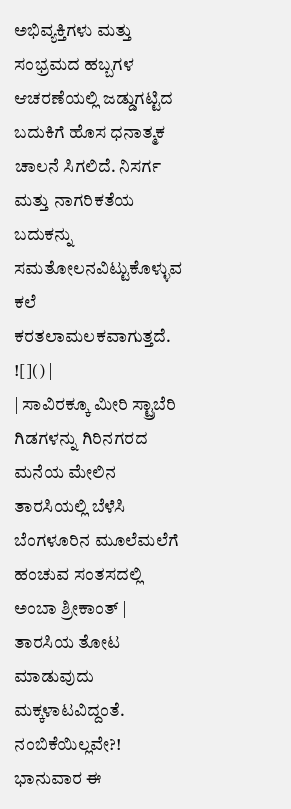ಅಭಿವ್ಯಕ್ತಿಗಳು ಮತ್ತು ಸಂಭ್ರಮದ ಹಬ್ಬಗಳ ಆಚರಣೆಯಲ್ಲಿ ಜಡ್ಡುಗಟ್ಟಿದ ಬದುಕಿಗೆ ಹೊಸ ಧನಾತ್ಮಕ ಚಾಲನೆ ಸಿಗಲಿದೆ. ನಿಸರ್ಗ ಮತ್ತು ನಾಗರಿಕತೆಯ ಬದುಕನ್ನು ಸಮತೋಲನವಿಟ್ಟುಕೊಳ್ಳುವ ಕಲೆ ಕರತಲಾಮಲಕವಾಗುತ್ತದೆ.
![]() |
| ಸಾವಿರಕ್ಕೂ ಮೀರಿ ಸ್ಟ್ರಾಬೆರಿ ಗಿಡಗಳನ್ನು ಗಿರಿನಗರದ ಮನೆಯ ಮೇಲಿನ ತಾರಸಿಯಲ್ಲಿ ಬೆಳೆಸಿ ಬೆಂಗಳೂರಿನ ಮೂಲೆಮಲೆಗೆ ಹಂಚುವ ಸಂತಸದಲ್ಲಿ ಅಂಬಾ ಶ್ರೀಕಾಂತ್ |
ತಾರಸಿಯ ತೋಟ ಮಾಡುವುದು ಮಕ್ಕಳಾಟವಿದ್ದಂತೆ. ನಂಬಿಕೆಯಿಲ್ಲವೇ?! ಭಾನುವಾರ ಈ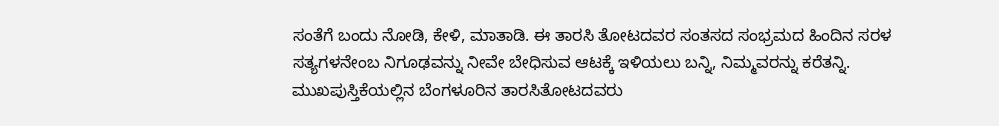ಸಂತೆಗೆ ಬಂದು ನೋಡಿ, ಕೇಳಿ, ಮಾತಾಡಿ. ಈ ತಾರಸಿ ತೋಟದವರ ಸಂತಸದ ಸಂಭ್ರಮದ ಹಿಂದಿನ ಸರಳ ಸತ್ಯಗಳನೇಂಬ ನಿಗೂಢವನ್ನು ನೀವೇ ಬೇಧಿಸುವ ಆಟಕ್ಕೆ ಇಳಿಯಲು ಬನ್ನಿ, ನಿಮ್ಮವರನ್ನು ಕರೆತನ್ನಿ.
ಮುಖಪುಸ್ತಿಕೆಯಲ್ಲಿನ ಬೆಂಗಳೂರಿನ ತಾರಸಿತೋಟದವರು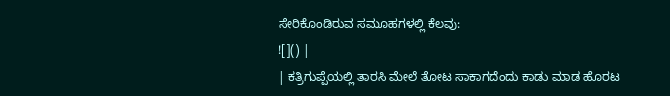ಸೇರಿಕೊಂಡಿರುವ ಸಮೂಹಗಳಲ್ಲಿ ಕೆಲವು:
![]() |
| ಕತ್ರಿಗುಪ್ಪೆಯಲ್ಲಿ ತಾರಸಿ ಮೇಲೆ ತೋಟ ಸಾಕಾಗದೆಂದು ಕಾಡು ಮಾಡ ಹೊರಟ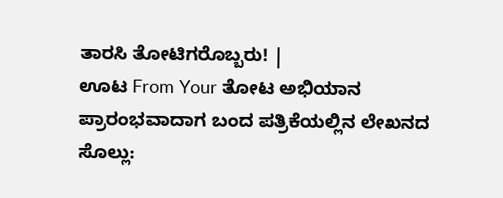ತಾರಸಿ ತೋಟಿಗರೊಬ್ಬರು! |
ಊಟ From Your ತೋಟ ಅಭಿಯಾನ ಪ್ರಾರಂಭವಾದಾಗ ಬಂದ ಪತ್ರಿಕೆಯಲ್ಲಿನ ಲೇಖನದ ಸೊಲ್ಲು: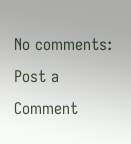No comments:
Post a Comment